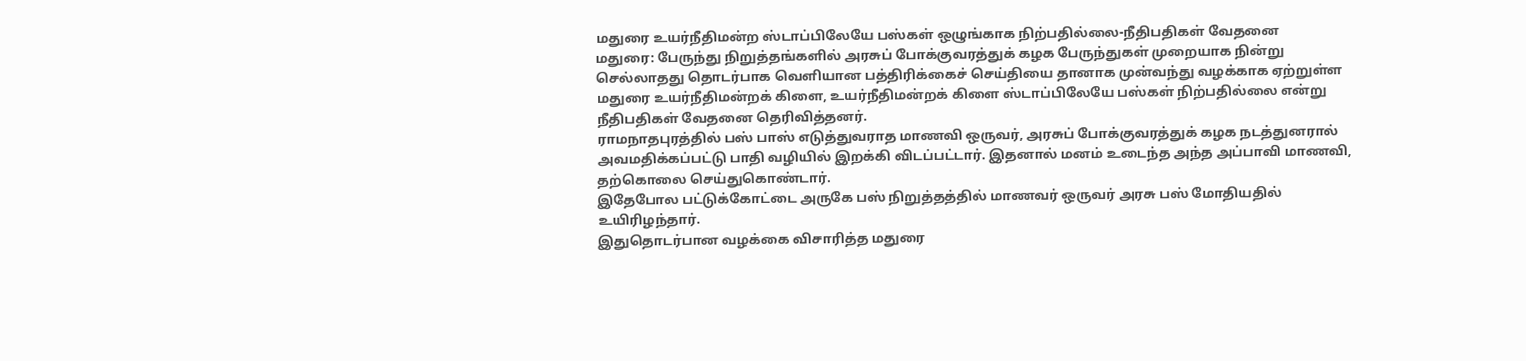மதுரை உயர்நீதிமன்ற ஸ்டாப்பிலேயே பஸ்கள் ஒழுங்காக நிற்பதில்லை-நீதிபதிகள் வேதனை
மதுரை: பேருந்து நிறுத்தங்களில் அரசுப் போக்குவரத்துக் கழக பேருந்துகள் முறையாக நின்று செல்லாதது தொடர்பாக வெளியான பத்திரிக்கைச் செய்தியை தானாக முன்வந்து வழக்காக ஏற்றுள்ள மதுரை உயர்நீதிமன்றக் கிளை, உயர்நீதிமன்றக் கிளை ஸ்டாப்பிலேயே பஸ்கள் நிற்பதில்லை என்று நீதிபதிகள் வேதனை தெரிவித்தனர்.
ராமநாதபுரத்தில் பஸ் பாஸ் எடுத்துவராத மாணவி ஒருவர், அரசுப் போக்குவரத்துக் கழக நடத்துனரால் அவமதிக்கப்பட்டு பாதி வழியில் இறக்கி விடப்பட்டார். இதனால் மனம் உடைந்த அந்த அப்பாவி மாணவி, தற்கொலை செய்துகொண்டார்.
இதேபோல பட்டுக்கோட்டை அருகே பஸ் நிறுத்தத்தில் மாணவர் ஒருவர் அரசு பஸ் மோதியதில் உயிரிழந்தார்.
இதுதொடர்பான வழக்கை விசாரித்த மதுரை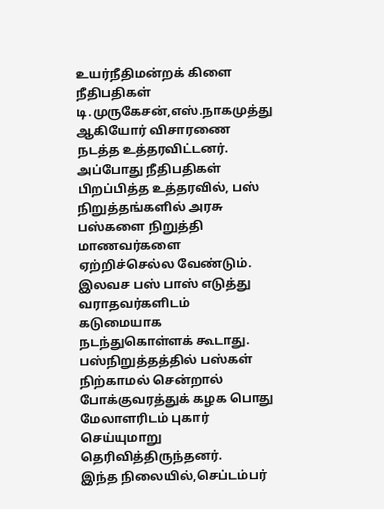உயர்நீதிமன்றக் கிளை நீதிபதிகள் டி.முருகேசன்,எஸ்.நாகமுத்து ஆகியோர் விசாரணை நடத்த உத்தரவிட்டனர். அப்போது நீதிபதிகள் பிறப்பித்த உத்தரவில், பஸ் நிறுத்தங்களில் அரசு பஸ்களை நிறுத்தி மாணவர்களை ஏற்றிச்செல்ல வேண்டும். இலவச பஸ் பாஸ் எடுத்து வராதவர்களிடம் கடுமையாக நடந்துகொள்ளக் கூடாது. பஸ்நிறுத்தத்தில் பஸ்கள் நிற்காமல் சென்றால் போக்குவரத்துக் கழக பொது மேலாளரிடம் புகார் செய்யுமாறு தெரிவித்திருந்தனர்.
இந்த நிலையில்,செப்டம்பர்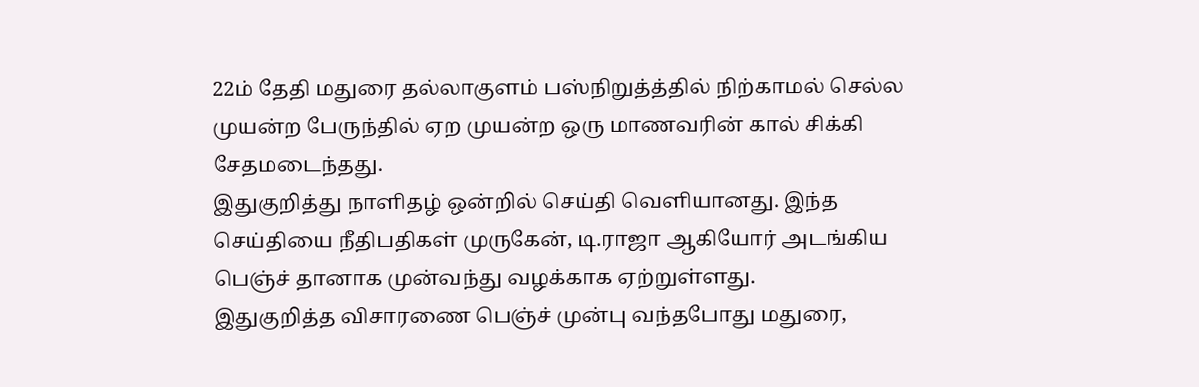22ம் தேதி மதுரை தல்லாகுளம் பஸ்நிறுத்த்தில் நிற்காமல் செல்ல முயன்ற பேருந்தில் ஏற முயன்ற ஒரு மாணவரின் கால் சிக்கி சேதமடைந்தது.
இதுகுறித்து நாளிதழ் ஒன்றில் செய்தி வெளியானது. இந்த செய்தியை நீதிபதிகள் முருகேன், டி.ராஜா ஆகியோர் அடங்கிய பெஞ்ச் தானாக முன்வந்து வழக்காக ஏற்றுள்ளது.
இதுகுறித்த விசாரணை பெஞ்ச் முன்பு வந்தபோது மதுரை,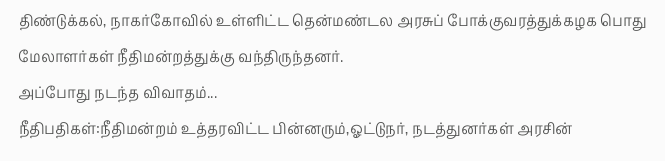திண்டுக்கல், நாகர்கோவில் உள்ளிட்ட தென்மண்டல அரசுப் போக்குவரத்துக்கழக பொது மேலாளர்கள் நீதிமன்றத்துக்கு வந்திருந்தனர்.
அப்போது நடந்த விவாதம்...
நீதிபதிகள்:நீதிமன்றம் உத்தரவிட்ட பின்னரும்,ஓட்டுநர், நடத்துனர்கள் அரசின்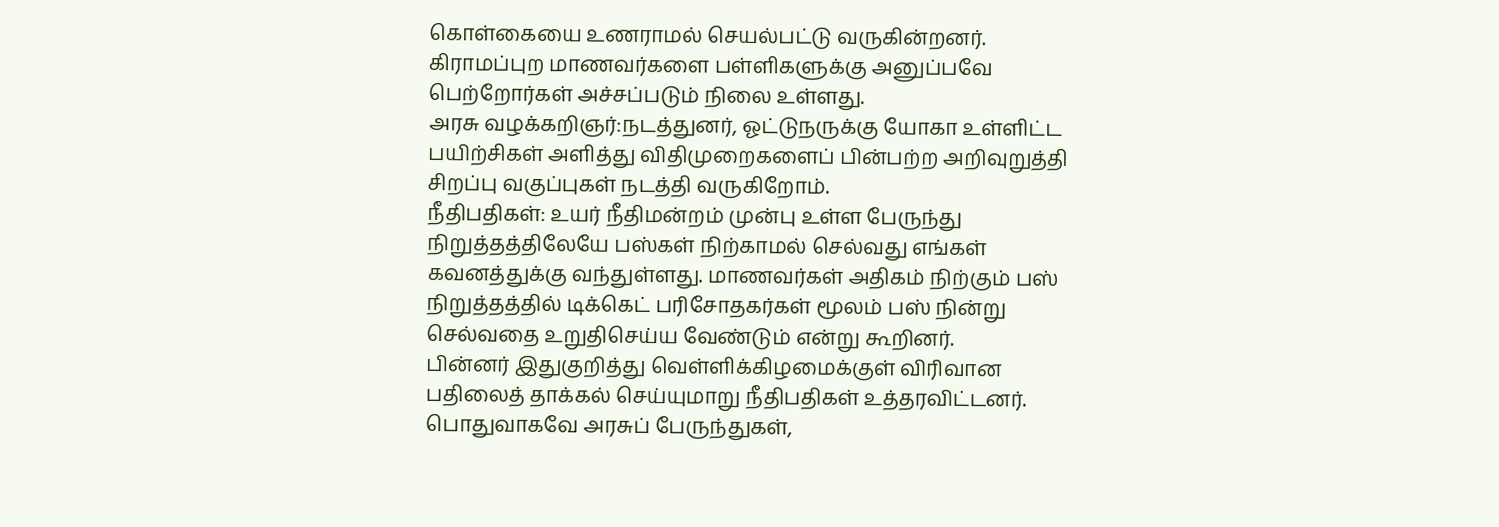கொள்கையை உணராமல் செயல்பட்டு வருகின்றனர். கிராமப்புற மாணவர்களை பள்ளிகளுக்கு அனுப்பவே பெற்றோர்கள் அச்சப்படும் நிலை உள்ளது.
அரசு வழக்கறிஞர்:நடத்துனர், ஓட்டுநருக்கு யோகா உள்ளிட்ட பயிற்சிகள் அளித்து விதிமுறைகளைப் பின்பற்ற அறிவுறுத்தி சிறப்பு வகுப்புகள் நடத்தி வருகிறோம்.
நீதிபதிகள்: உயர் நீதிமன்றம் முன்பு உள்ள பேருந்து நிறுத்தத்திலேயே பஸ்கள் நிற்காமல் செல்வது எங்கள் கவனத்துக்கு வந்துள்ளது. மாணவர்கள் அதிகம் நிற்கும் பஸ் நிறுத்தத்தில் டிக்கெட் பரிசோதகர்கள் மூலம் பஸ் நின்று செல்வதை உறுதிசெய்ய வேண்டும் என்று கூறினர்.
பின்னர் இதுகுறித்து வெள்ளிக்கிழமைக்குள் விரிவான பதிலைத் தாக்கல் செய்யுமாறு நீதிபதிகள் உத்தரவிட்டனர்.
பொதுவாகவே அரசுப் பேருந்துகள்,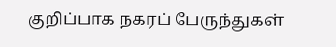குறிப்பாக நகரப் பேருந்துகள்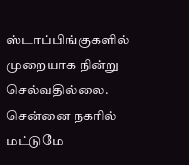ஸ்டாப்பிங்குகளில் முறையாக நின்று செல்வதில்லை. சென்னை நகரில் மட்டுமே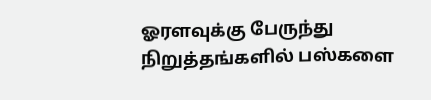ஓரளவுக்கு பேருந்து நிறுத்தங்களில் பஸ்களை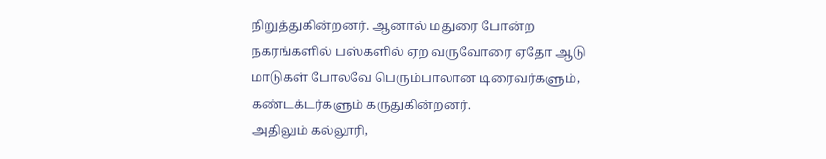நிறுத்துகின்றனர். ஆனால் மதுரை போன்ற நகரங்களில் பஸ்களில் ஏற வருவோரை ஏதோ ஆடு மாடுகள் போலவே பெரும்பாலான டிரைவர்களும், கண்டக்டர்களும் கருதுகின்றனர்.
அதிலும் கல்லூரி,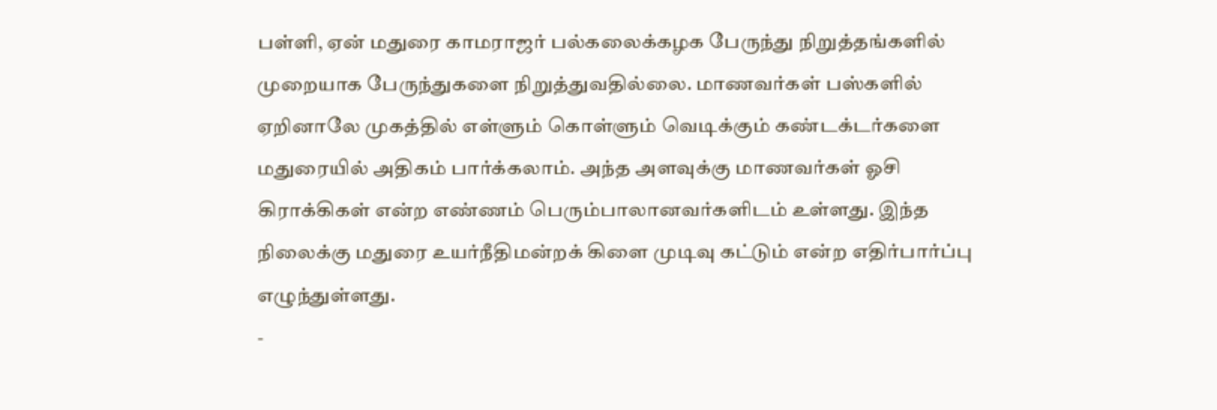பள்ளி, ஏன் மதுரை காமராஜர் பல்கலைக்கழக பேருந்து நிறுத்தங்களில் முறையாக பேருந்துகளை நிறுத்துவதில்லை. மாணவர்கள் பஸ்களில் ஏறினாலே முகத்தில் எள்ளும் கொள்ளும் வெடிக்கும் கண்டக்டர்களை மதுரையில் அதிகம் பார்க்கலாம். அந்த அளவுக்கு மாணவர்கள் ஓசி கிராக்கிகள் என்ற எண்ணம் பெரும்பாலானவர்களிடம் உள்ளது. இந்த நிலைக்கு மதுரை உயர்நீதிமன்றக் கிளை முடிவு கட்டும் என்ற எதிர்பார்ப்பு எழுந்துள்ளது.
-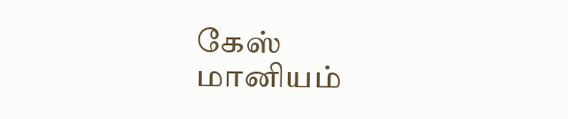கேஸ் மானியம்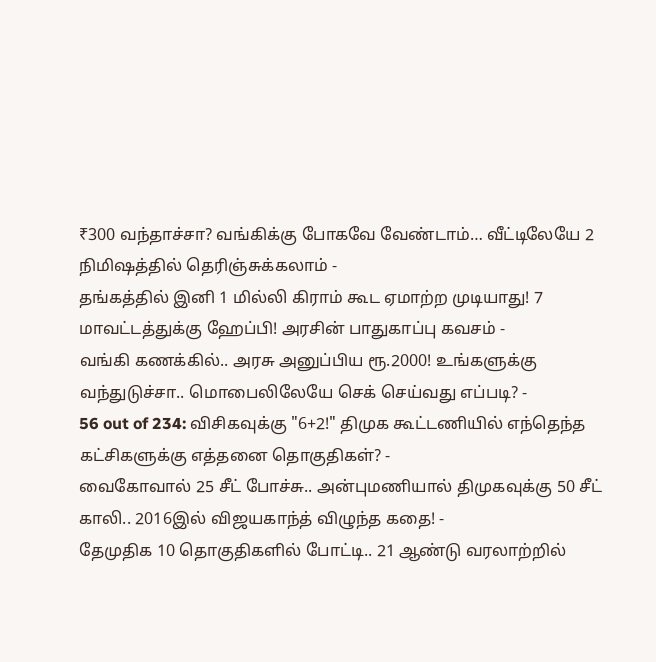₹300 வந்தாச்சா? வங்கிக்கு போகவே வேண்டாம்… வீட்டிலேயே 2 நிமிஷத்தில் தெரிஞ்சுக்கலாம் -
தங்கத்தில் இனி 1 மில்லி கிராம் கூட ஏமாற்ற முடியாது! 7 மாவட்டத்துக்கு ஹேப்பி! அரசின் பாதுகாப்பு கவசம் -
வங்கி கணக்கில்.. அரசு அனுப்பிய ரூ.2000! உங்களுக்கு வந்துடுச்சா.. மொபைலிலேயே செக் செய்வது எப்படி? -
56 out of 234: விசிகவுக்கு "6+2!" திமுக கூட்டணியில் எந்தெந்த கட்சிகளுக்கு எத்தனை தொகுதிகள்? -
வைகோவால் 25 சீட் போச்சு.. அன்புமணியால் திமுகவுக்கு 50 சீட் காலி.. 2016இல் விஜயகாந்த் விழுந்த கதை! -
தேமுதிக 10 தொகுதிகளில் போட்டி.. 21 ஆண்டு வரலாற்றில்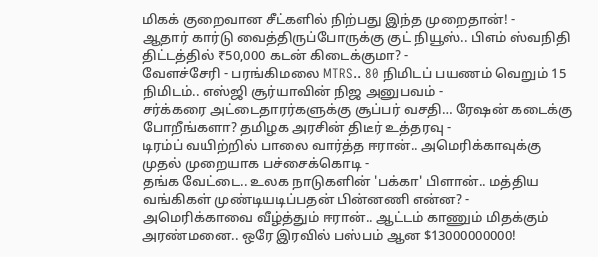மிகக் குறைவான சீட்களில் நிற்பது இந்த முறைதான்! -
ஆதார் கார்டு வைத்திருப்போருக்கு குட் நியூஸ்.. பிஎம் ஸ்வநிதி திட்டத்தில் ₹50,000 கடன் கிடைக்குமா? -
வேளச்சேரி - பரங்கிமலை MTRS.. 80 நிமிடப் பயணம் வெறும் 15 நிமிடம்.. எஸ்ஜி சூர்யாவின் நிஜ அனுபவம் -
சர்க்கரை அட்டைதாரர்களுக்கு சூப்பர் வசதி… ரேஷன் கடைக்கு போறீங்களா? தமிழக அரசின் திடீர் உத்தரவு -
டிரம்ப் வயிற்றில் பாலை வார்த்த ஈரான்.. அமெரிக்காவுக்கு முதல் முறையாக பச்சைக்கொடி -
தங்க வேட்டை.. உலக நாடுகளின் 'பக்கா' பிளான்.. மத்திய வங்கிகள் முண்டியடிப்பதன் பின்னணி என்ன? -
அமெரிக்காவை வீழ்த்தும் ஈரான்.. ஆட்டம் காணும் மிதக்கும் அரண்மனை.. ஒரே இரவில் பஸ்பம் ஆன $13000000000!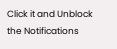Click it and Unblock the Notifications